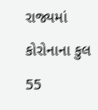રાજ્યમાં કોરોનાના કુલ 55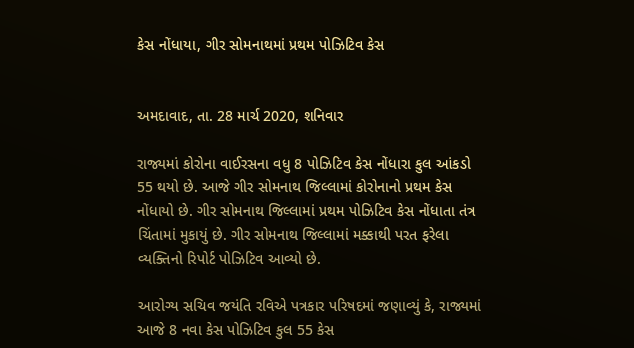કેસ નોંધાયા, ગીર સોમનાથમાં પ્રથમ પોઝિટિવ કેસ


અમદાવાદ, તા. 28 માર્ચ 2020, શનિવાર

રાજ્યમાં કોરોના વાઈરસના વધુ 8 પોઝિટિવ કેસ નોંધારા કુલ આંકડો 55 થયો છે. આજે ગીર સોમનાથ જિલ્લામાં કોરોનાનો પ્રથમ કેસ નોંધાયો છે. ગીર સોમનાથ જિલ્લામાં પ્રથમ પોઝિટિવ કેસ નોંધાતા તંત્ર ચિંતામાં મુકાયું છે. ગીર સોમનાથ જિલ્લામાં મક્કાથી પરત ફરેલા વ્યક્તિનો રિપોર્ટ પોઝિટિવ આવ્યો છે.

આરોગ્ય સચિવ જયંતિ રવિએ પત્રકાર પરિષદમાં જણાવ્યું કે, રાજ્યમાં આજે 8 નવા કેસ પોઝિટિવ કુલ 55 કેસ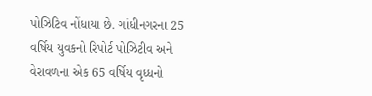પોઝિટિવ નોંધાયા છે. ગાંધીનગરના 25 વર્ષિય યુવકનો રિપોર્ટ પોઝિટીવ અને વેરાવળના એક 65 વર્ષિય વૃધ્ધનો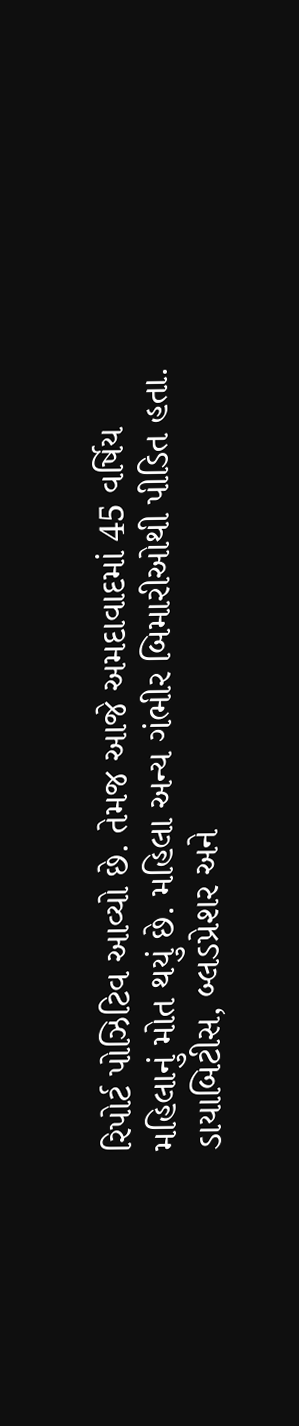રિપોર્ટ પોઝિટિવ આવ્યો છે. તેમજ આજે અમદાવાદમાં 45 વર્ષિય મહિલાનું મોત થયું છે. મહિલા અન્ય ગંભીર બિમારીઓથી પીડિત હતા. ડાયાબિટીસ, બ્લડપ્રેશર અને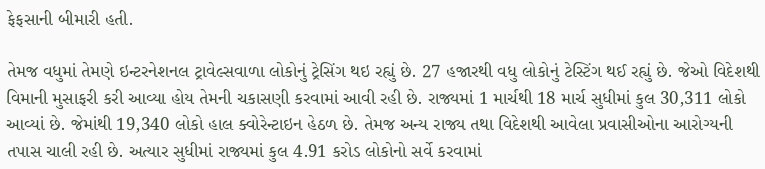ફેફસાની બીમારી હતી.

તેમજ વધુમાં તેમણે ઇન્ટરનેશનલ ટ્રાવેલ્સવાળા લોકોનું ટ્રેસિંગ થઇ રહ્યું છે. 27 હજારથી વધુ લોકોનું ટેસ્ટિંગ થઈ રહ્યું છે. જેઓ વિદેશથી વિમાની મુસાફરી કરી આવ્યા હોય તેમની ચકાસણી કરવામાં આવી રહી છે. રાજ્યમાં 1 માર્ચથી 18 માર્ચ સુધીમાં કુલ 30,311 લોકો આવ્યાં છે. જેમાંથી 19,340 લોકો હાલ ક્વોરેન્ટાઇન હેઠળ છે. તેમજ અન્ય રાજ્ય તથા વિદેશથી આવેલા પ્રવાસીઓના આરોગ્યની તપાસ ચાલી રહી છે. અત્યાર સુધીમાં રાજ્યમાં કુલ 4.91 કરોડ લોકોનો સર્વે કરવામાં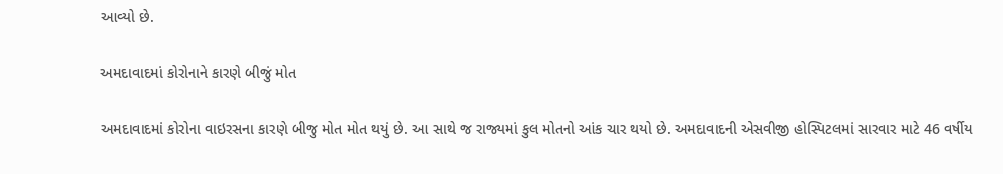આવ્યો છે.

અમદાવાદમાં કોરોનાને કારણે બીજું મોત

અમદાવાદમાં કોરોના વાઇરસના કારણે બીજુ મોત મોત થયું છે. આ સાથે જ રાજ્યમાં કુલ મોતનો આંક ચાર થયો છે. અમદાવાદની એસવીજી હોસ્પિટલમાં સારવાર માટે 46 વર્ષીય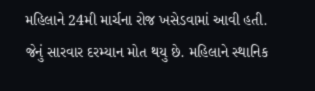મહિલાને 24મી માર્ચના રોજ ખસેડવામાં આવી હતી. જેનું સારવાર દરમ્યાન મોત થયુ છે. મહિલાને સ્થાનિક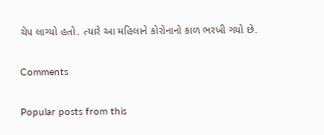ચેપ લાગ્યો હતો. ત્યારે આ મહિલાને કોરોનાનો કાળ ભરખી ગયો છે.

Comments

Popular posts from this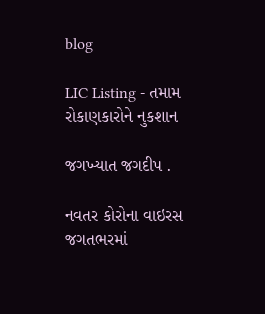blog

LIC Listing - તમામ રોકાણકારોને નુકશાન

જગખ્યાત જગદીપ .

નવતર કોરોના વાઇરસ જગતભરમાં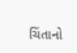ચિંતાનો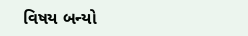વિષય બન્યો